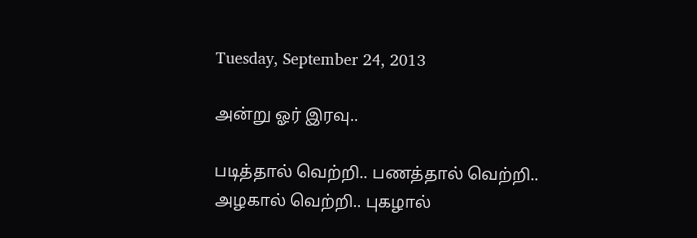Tuesday, September 24, 2013

அன்று ஓர் இரவு..

படித்தால் வெற்றி.. பணத்தால் வெற்றி..
அழகால் வெற்றி.. புகழால்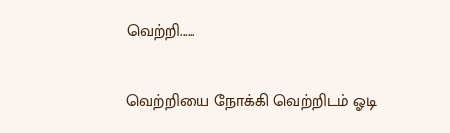வெற்றி......

வெற்றியை நோக்கி வெற்றிடம் ஓடி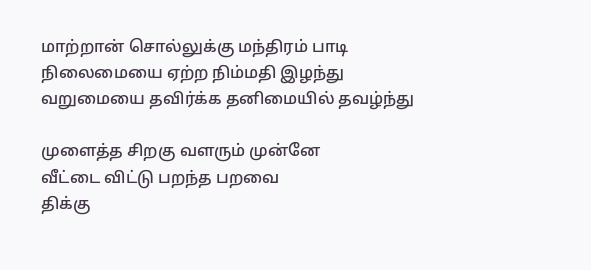மாற்றான் சொல்லுக்கு மந்திரம் பாடி
நிலைமையை ஏற்ற நிம்மதி இழந்து
வறுமையை தவிர்க்க தனிமையில் தவழ்ந்து

முளைத்த சிறகு வளரும் முன்னே
வீட்டை விட்டு பறந்த பறவை
திக்கு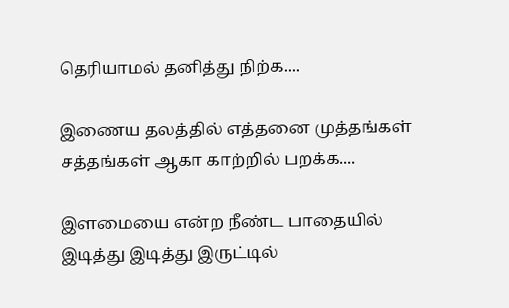தெரியாமல் தனித்து நிற்க....

இணைய தலத்தில் எத்தனை முத்தங்கள்
சத்தங்கள் ஆகா காற்றில் பறக்க....

இளமையை என்ற நீண்ட பாதையில்
இடித்து இடித்து இருட்டில்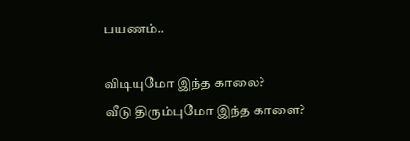பயணம்..

விடியுமோ இந்த காலை?
வீடு திரும்புமோ இந்த காளை?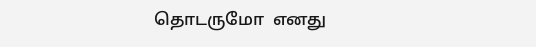தொடருமோ  எனது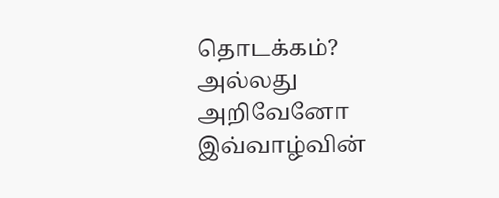தொடக்கம்? அல்லது
அறிவேனோ இவ்வாழ்வின்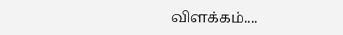விளக்கம்....